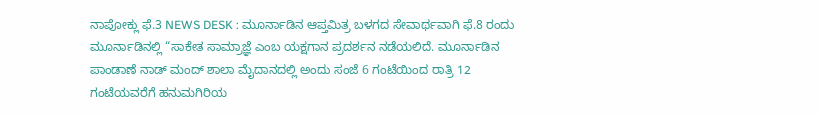ನಾಪೋಕ್ಲು ಫೆ.3 NEWS DESK : ಮೂರ್ನಾಡಿನ ಆಪ್ತಮಿತ್ರ ಬಳಗದ ಸೇವಾರ್ಥವಾಗಿ ಫೆ.8 ರಂದು ಮೂರ್ನಾಡಿನಲ್ಲಿ “ಸಾಕೇತ ಸಾಮ್ರಾಜ್ಞೆ ಎಂಬ ಯಕ್ಷಗಾನ ಪ್ರದರ್ಶನ ನಡೆಯಲಿದೆ. ಮೂರ್ನಾಡಿನ ಪಾಂಡಾಣೆ ನಾಡ್ ಮಂದ್ ಶಾಲಾ ಮೈದಾನದಲ್ಲಿ ಅಂದು ಸಂಜೆ 6 ಗಂಟೆಯಿಂದ ರಾತ್ರಿ 12 ಗಂಟೆಯವರೆಗೆ ಹನುಮಗಿರಿಯ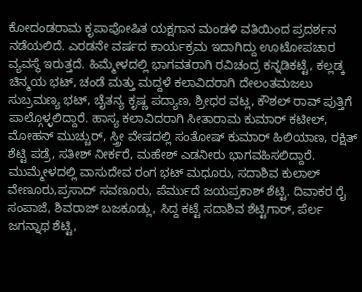ಕೋದಂಡರಾಮ ಕೃಪಾಪೋಷಿತ ಯಕ್ಷಗಾನ ಮಂಡಳಿ ವತಿಯಿಂದ ಪ್ರದರ್ಶನ ನಡೆಯಲಿದೆ. ಎರಡನೇ ವರ್ಷದ ಕಾರ್ಯಕ್ರಮ ಇದಾಗಿದ್ದು ಊಟೋಪಚಾರ ವ್ಯವಸ್ಥೆ ಇರುತ್ತದೆ. ಹಿಮ್ಮೇಳದಲ್ಲಿ ಭಾಗವತರಾಗಿ ರವಿಚಂದ್ರ ಕನ್ನಡಿಕಟ್ಟೆ, ಕಲ್ಲಡ್ಕ ಚಿನ್ಮಯ ಭಟ್, ಚಂಡೆ ಮತ್ತು ಮದ್ದಳೆ ಕಲಾವಿದರಾಗಿ ದೇಲಂತಮಜಲು ಸುಬ್ರಮಣ್ಯ ಭಟ್, ಚೈತನ್ಯ ಕೃಷ್ಣ ಪದ್ಯಾಣ, ಶ್ರೀಧರ ವಟ್ಲ, ಕೌಶಲ್ ರಾವ್ ಪುತ್ತಿಗೆ ಪಾಲ್ಗೊಳ್ಳಲಿದ್ದಾರೆ. ಹಾಸ್ಯ ಕಲಾವಿದರಾಗಿ ಸೀತಾರಾಮ ಕುಮಾರ್ ಕಟೀಲ್, ಮೋಹನ್ ಮುಚ್ಚುರ್, ಸ್ತ್ರೀ ವೇಷದಲ್ಲಿ ಸಂತೋಷ್ ಕುಮಾರ್ ಹಿಲಿಯಾಣ, ರಕ್ಷಿತ್ ಶೆಟ್ಟಿ ಪಡ್ರೆ, ಸತೀಶ್ ನೀರ್ಕರೆ, ಮಹೇಶ್ ಎಡನೀರು ಭಾಗವಹಿಸಲಿದ್ದಾರೆ. ಮುಮ್ಮೇಳದಲ್ಲಿ ವಾಸುದೇವ ರಂಗ ಭಟ್ ಮಧೂರು, ಸದಾಶಿವ ಕುಲಾಲ್ ವೇಣೂರು,ಪ್ರಸಾದ್ ಸವಣೂರು, ಪೆರ್ಮುದೆ ಜಯಪ್ರಕಾಶ್ ಶೆಟ್ಟಿ. ದಿವಾಕರ ರೈ ಸಂಪಾಜೆ, ಶಿವರಾಜ್ ಬಜಕೂಡ್ಲು, ಸಿದ್ದ ಕಟ್ಟೆ ಸದಾಶಿವ ಶೆಟ್ಟಿಗಾರ್, ಪೆರ್ಲ ಜಗನ್ನಾಥ ಶೆಟ್ಟಿ,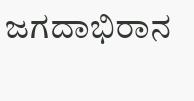ಜಗದಾಭಿರಾನ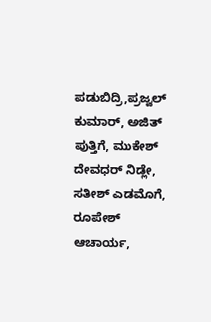ಪಡುಬಿದ್ರಿ,ಪ್ರಜ್ವಲ್ ಕುಮಾರ್, ಅಜಿತ್ ಪುತ್ತಿಗೆ, ಮುಕೇಶ್ ದೇವಧರ್ ನಿಡ್ಲೇ, ಸತೀಶ್ ಎಡಮೊಗೆ, ರೂಪೇಶ್ ಆಚಾರ್ಯ,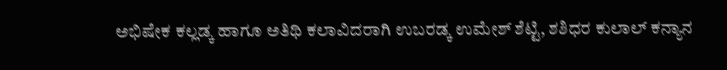ಅಭಿಷೇಕ ಕಲ್ಲಡ್ಕ ಹಾಗೂ ಅತಿಥಿ ಕಲಾವಿದರಾಗಿ ಉಬರಡ್ಕ ಉಮೇಶ್ ಶೆಟ್ಟಿ, ಶಶಿಧರ ಕುಲಾಲ್ ಕನ್ಯಾನ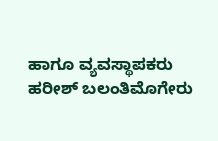ಹಾಗೂ ವ್ಯವಸ್ಥಾಪಕರು ಹರೀಶ್ ಬಲಂತಿಮೊಗೇರು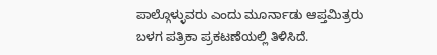ಪಾಲ್ಗೊಳ್ಳುವರು ಎಂದು ಮೂರ್ನಾಡು ಆಪ್ತಮಿತ್ರರು ಬಳಗ ಪತ್ರಿಕಾ ಪ್ರಕಟಣೆಯಲ್ಲಿ ತಿಳಿಸಿದೆ.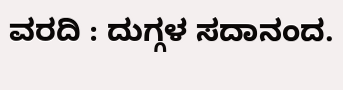ವರದಿ : ದುಗ್ಗಳ ಸದಾನಂದ.